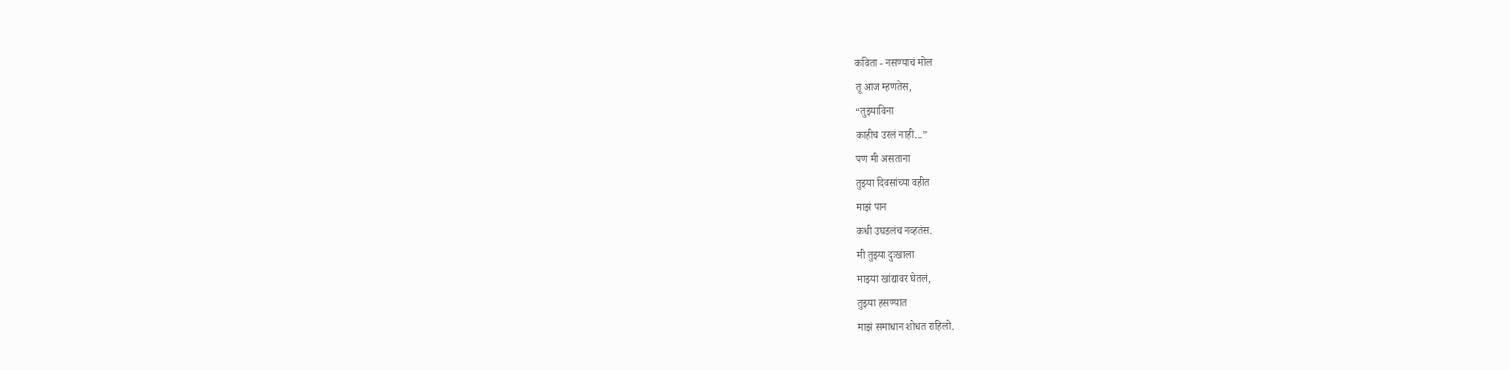कविता - नसण्याचं मोल
तू आज म्हणतेस,
“तुझ्याविना
काहीच उरलं नाही...”
पण मी असताना
तुझ्या दिवसांच्या वहीत
माझं पान
कधी उघडलंच नव्हतंस.
मी तुझ्या दुःखाला
माझ्या खांद्यावर घेतलं,
तुझ्या हसण्यात
माझं समाधान शोधत राहिलो.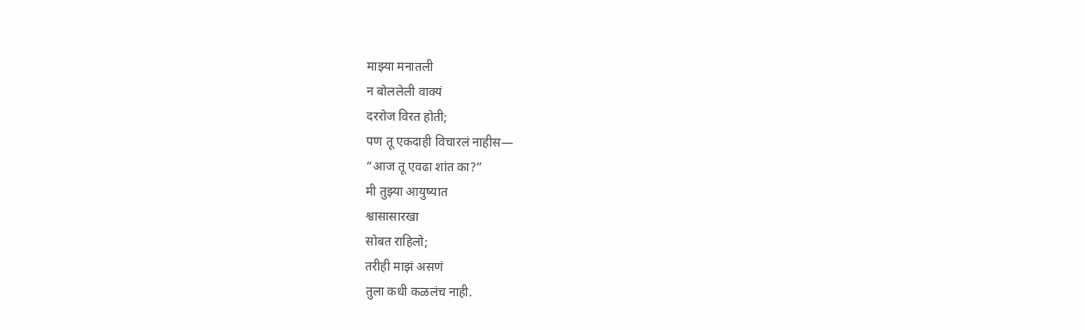माझ्या मनातली
न बोललेली वाक्यं
दररोज विरत होती;
पण तू एकदाही विचारलं नाहीस—
“आज तू एवढा शांत का?”
मी तुझ्या आयुष्यात
श्वासासारखा
सोबत राहिलो;
तरीही माझं असणं
तुला कधी कळलंच नाही.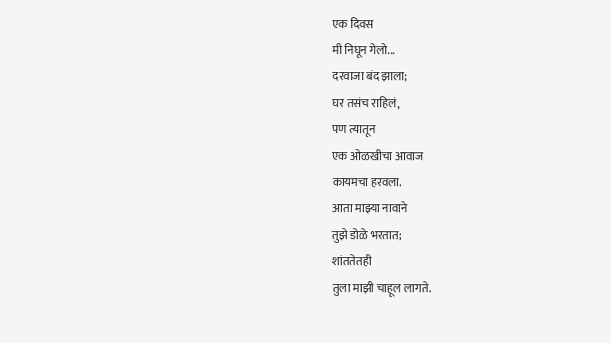एक दिवस
मी निघून गेलो...
दरवाजा बंद झाला;
घर तसंच राहिलं,
पण त्यातून
एक ओळखीचा आवाज
कायमचा हरवला.
आता माझ्या नावाने
तुझे डोळे भरतात;
शांततेतही
तुला माझी चाहूल लागते.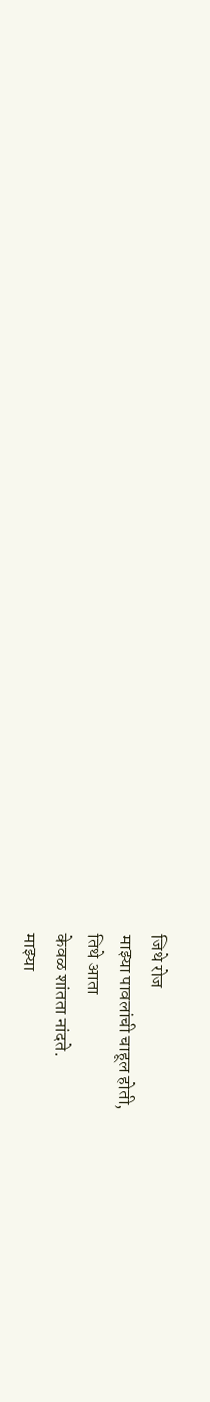जिथे रोज
माझ्या पावलांची चाहूल होती,
तिथे आता
केवळ शांतता नांदते.
माझ्या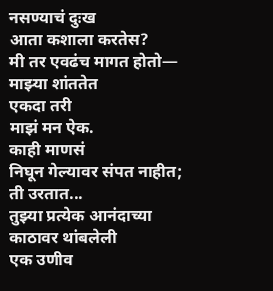नसण्याचं दुःख
आता कशाला करतेस?
मी तर एवढंच मागत होतो—
माझ्या शांततेत
एकदा तरी
माझं मन ऐक.
काही माणसं
निघून गेल्यावर संपत नाहीत;
ती उरतात...
तुझ्या प्रत्येक आनंदाच्या
काठावर थांबलेली
एक उणीव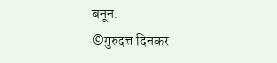बनून.
©गुरुदत्त दिनकर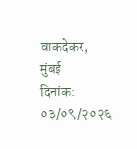वाकदेकर, मुंबई
दिनांक: ०३/०९/२०२६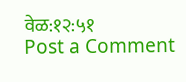वेळ:१२:५१
Post a Comment